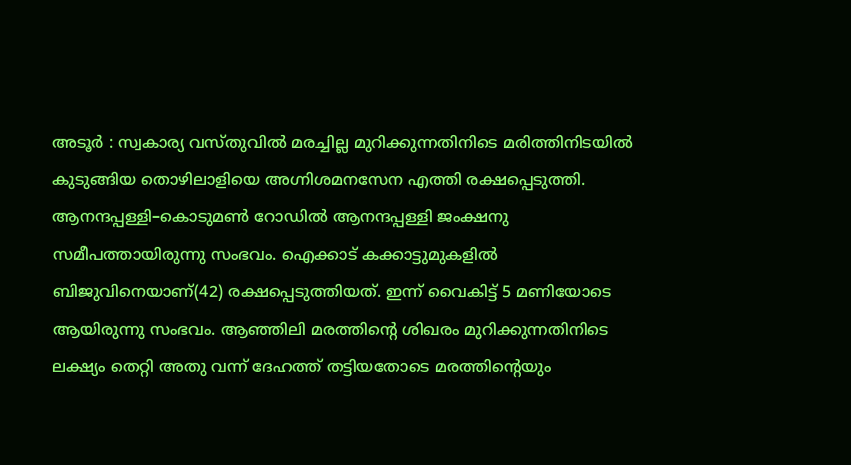അടൂർ : സ്വകാര്യ വസ്തുവിൽ മരച്ചില്ല മുറിക്കുന്നതിനിടെ മരിത്തിനിടയിൽ കുടുങ്ങിയ തൊഴിലാളിയെ അഗ്നിശമനസേന എത്തി രക്ഷപ്പെടുത്തി. ആനന്ദപ്പള്ളി–കൊടുമൺ റോഡിൽ ആനന്ദപ്പള്ളി ജംക്ഷനു സമീപത്തായിരുന്നു സംഭവം. ഐക്കാട് കക്കാട്ടുമുകളിൽ ബിജുവിനെയാണ്(42) രക്ഷപ്പെടുത്തിയത്. ഇന്ന് വൈകിട്ട് 5 മണിയോടെ ആയിരുന്നു സംഭവം. ആഞ്ഞിലി മരത്തിന്റെ ശിഖരം മുറിക്കുന്നതിനിടെ ലക്ഷ്യം തെറ്റി അതു വന്ന് ദേഹത്ത് തട്ടിയതോടെ മരത്തിന്റെയും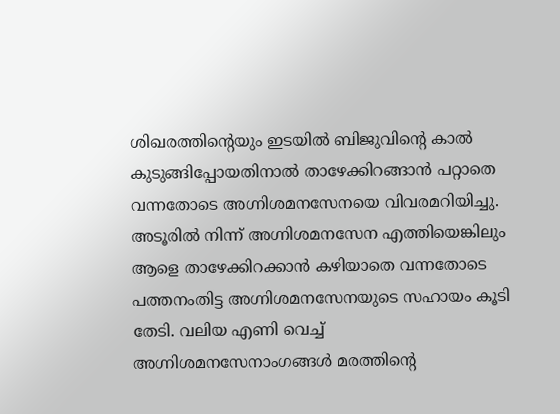ശിഖരത്തിന്റെയും ഇടയിൽ ബിജുവിന്റെ കാൽ കുടുങ്ങിപ്പോയതിനാൽ താഴേക്കിറങ്ങാൻ പറ്റാതെ വന്നതോടെ അഗ്നിശമനസേനയെ വിവരമറിയിച്ചു.
അടൂരിൽ നിന്ന് അഗ്നിശമനസേന എത്തിയെങ്കിലും ആളെ താഴേക്കിറക്കാൻ കഴിയാതെ വന്നതോടെ പത്തനംതിട്ട അഗ്നിശമനസേനയുടെ സഹായം കൂടി തേടി. വലിയ എണി വെച്ച് അഗ്നിശമനസേനാംഗങ്ങൾ മരത്തിന്റെ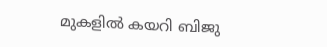മുകളിൽ കയറി ബിജു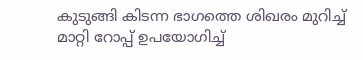കുടുങ്ങി കിടന്ന ഭാഗത്തെ ശിഖരം മുറിച്ച് മാറ്റി റോപ്പ് ഉപയോഗിച്ച്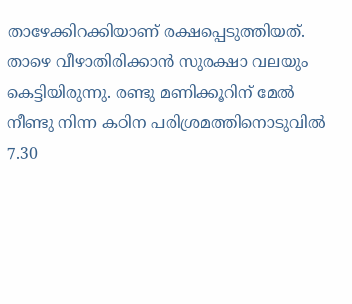താഴേക്കിറക്കിയാണ് രക്ഷപ്പെടുത്തിയത്. താഴെ വീഴാതിരിക്കാൻ സുരക്ഷാ വലയും കെട്ടിയിരുന്നു. രണ്ടു മണിക്കൂറിന് മേൽ നീണ്ടു നിന്ന കഠിന പരിശ്രമത്തിനൊടുവിൽ 7.30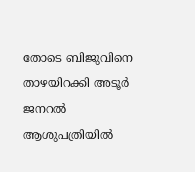തോടെ ബിജുവിനെ താഴയിറക്കി അടൂർ ജനറൽ ആശുപത്രിയിൽ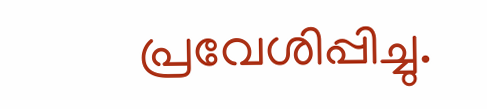പ്രവേശിപ്പിച്ചു.